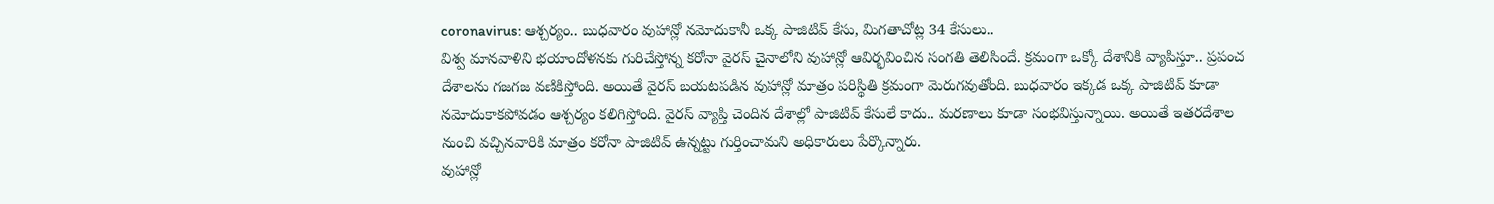coronavirus: ఆశ్చర్యం.. బుధవారం వుహాన్లో నమోదుకానీ ఒక్క పాజిటివ్ కేసు, మిగతాచోట్ల 34 కేసులు..
విశ్వ మానవాళిని భయాందోళనకు గురిచేస్తోన్న కరోనా వైరస్ చైనాలోని వుహాన్లో ఆవిర్భవించిన సంగతి తెలిసిందే. క్రమంగా ఒక్కో దేశానికి వ్యాపిస్తూ.. ప్రపంచ దేశాలను గజగజ వణికిస్తోంది. అయితే వైరస్ బయటపడిన వుహాన్లో మాత్రం పరిస్థితి క్రమంగా మెరుగవుతోంది. బుధవారం ఇక్కడ ఒక్క పాజిటివ్ కూడా నమోదుకాకపోవడం ఆశ్చర్యం కలిగిస్తోంది. వైరస్ వ్యాప్తి చెందిన దేశాల్లో పాజిటివ్ కేసులే కాదు.. మరణాలు కూడా సంభవిస్తున్నాయి. అయితే ఇతరదేశాల నుంచి వచ్చినవారికి మాత్రం కరోనా పాజిటివ్ ఉన్నట్టు గుర్తించామని అధికారులు పేర్కొన్నారు.
వుహాన్లో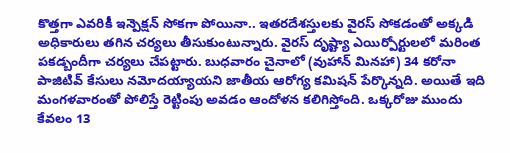కొత్తగా ఎవరికీ ఇన్పెక్షన్ సోకగా పోయినా.. ఇతరదేశస్తులకు వైరస్ సోకడంతో అక్కడి అధికారులు తగిన చర్యలు తీసుకుంటున్నారు. వైరస్ దృష్ట్యా ఎయిర్పోర్టులలో మరింత పకడ్బందీగా చర్యలు చేపట్టారు. బుధవారం చైనాలో (వుహాన్ మినహా) 34 కరోనా పాజిటివ్ కేసులు నమోదయ్యాయని జాతీయ ఆరోగ్య కమిషన్ పేర్కొన్నది. అయితే ఇది మంగళవారంతో పోలిస్తే రెట్టింపు అవడం ఆందోళన కలిగిస్తోంది. ఒక్కరోజు ముందు కేవలం 13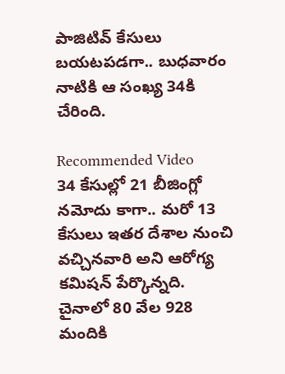పాజిటివ్ కేసులు బయటపడగా.. బుధవారం నాటికి ఆ సంఖ్య 34కి చేరింది.

Recommended Video
34 కేసుల్లో 21 బీజింగ్లో నమోదు కాగా.. మరో 13 కేసులు ఇతర దేశాల నుంచి వచ్చినవారి అని ఆరోగ్య కమిషన్ పేర్కొన్నది. చైనాలో 80 వేల 928 మందికి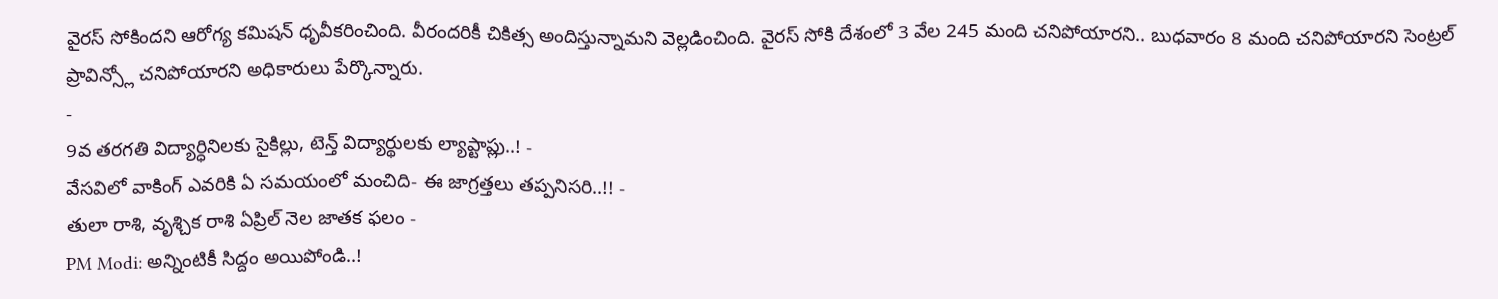వైరస్ సోకిందని ఆరోగ్య కమిషన్ ధృవీకరించింది. వీరందరికీ చికిత్స అందిస్తున్నామని వెల్లడించింది. వైరస్ సోకి దేశంలో 3 వేల 245 మంది చనిపోయారని.. బుధవారం 8 మంది చనిపోయారని సెంట్రల్ ప్రావిన్స్లో చనిపోయారని అధికారులు పేర్కొన్నారు.
-
9వ తరగతి విద్యార్ధినిలకు సైకిల్లు, టెన్త్ విద్యార్థులకు ల్యాప్టాప్లు..! -
వేసవిలో వాకింగ్ ఎవరికి ఏ సమయంలో మంచిది- ఈ జాగ్రత్తలు తప్పనిసరి..!! -
తులా రాశి, వృశ్చిక రాశి ఏప్రిల్ నెల జాతక ఫలం -
PM Modi: అన్నింటికీ సిద్దం అయిపోండి..!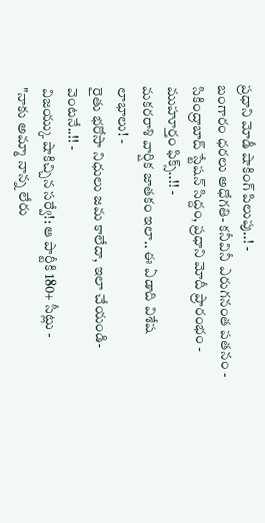ప్రధాని మోడీ షాకింగ్ పిలుపు..! -
బంగారం ధరలు అధోగతి- కనీవినీ ఎరుగనంత పతనం -
సికింద్రాబాద్ స్టేషన్ సిద్దం, ప్రధాని మోదీ ప్రారంభం - ముహూర్తం ఫిక్స్..!! -
మకరరాశి వార్షిక జాతకం ఇలా.. ఈ ఏడాది విశేష లాభాలు! -
రైతు భరోసా నిధులు జమ కాలేదా, ఇలా చేయండి- వెంటనే..!! -
విజయ్కు షాకిచ్చిన సర్వే!: ఆ పార్టీకి 180+ సీట్లు -
"నాకు అమ్మా నాన్న లేరు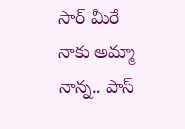సార్ మీరే నాకు అమ్మా నాన్న.. పాస్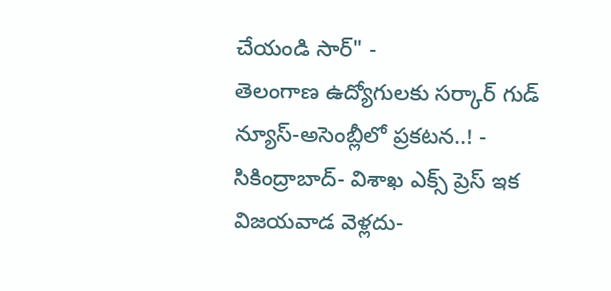చేయండి సార్" -
తెలంగాణ ఉద్యోగులకు సర్కార్ గుడ్ న్యూస్-అసెంబ్లీలో ప్రకటన..! -
సికింద్రాబాద్- విశాఖ ఎక్స్ ప్రెస్ ఇక విజయవాడ వెళ్లదు-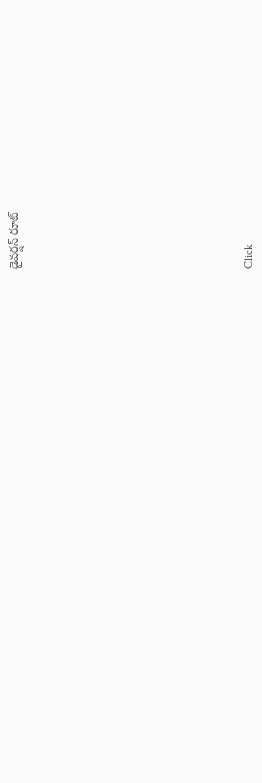డైవర్షన్ రూట్












Click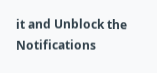it and Unblock the Notifications